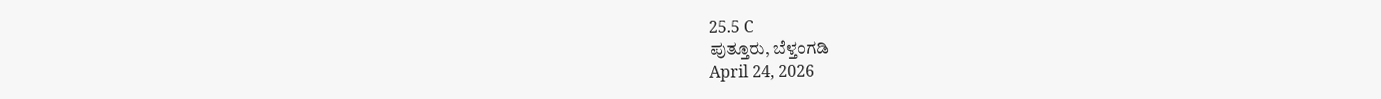25.5 C
ಪುತ್ತೂರು, ಬೆಳ್ತಂಗಡಿ
April 24, 2026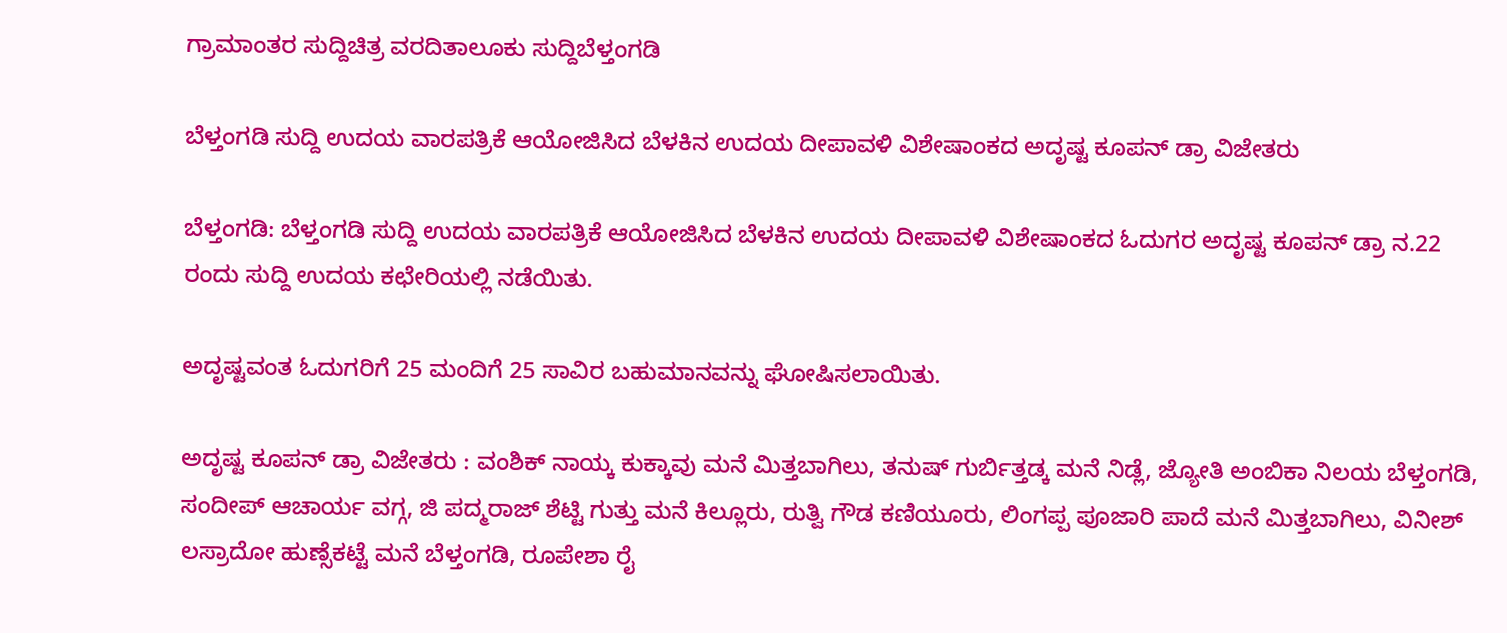ಗ್ರಾಮಾಂತರ ಸುದ್ದಿಚಿತ್ರ ವರದಿತಾಲೂಕು ಸುದ್ದಿಬೆಳ್ತಂಗಡಿ

ಬೆಳ್ತಂಗಡಿ ಸುದ್ದಿ ಉದಯ ವಾರಪತ್ರಿಕೆ ಆಯೋಜಿಸಿದ ಬೆಳಕಿನ ಉದಯ ದೀಪಾವಳಿ ವಿಶೇಷಾಂಕದ ಅದೃಷ್ಟ ಕೂಪನ್ ಡ್ರಾ ವಿಜೇತರು

ಬೆಳ್ತಂಗಡಿ: ಬೆಳ್ತಂಗಡಿ ಸುದ್ದಿ ಉದಯ ವಾರಪತ್ರಿಕೆ ಆಯೋಜಿಸಿದ ಬೆಳಕಿನ ಉದಯ ದೀಪಾವಳಿ ವಿಶೇಷಾಂಕದ ಓದುಗರ ಅದೃಷ್ಟ ಕೂಪನ್ ಡ್ರಾ ನ.22 ರಂದು ಸುದ್ದಿ ಉದಯ ಕಛೇರಿಯಲ್ಲಿ ನಡೆಯಿತು.

ಅದೃಷ್ಟವಂತ ಓದುಗರಿಗೆ 25 ಮಂದಿಗೆ 25 ಸಾವಿರ ಬಹುಮಾನವನ್ನು ಘೋಷಿಸಲಾಯಿತು.

ಅದೃಷ್ಟ ಕೂಪನ್ ಡ್ರಾ ವಿಜೇತರು : ವಂಶಿಕ್ ನಾಯ್ಕ ಕುಕ್ಕಾವು ಮನೆ ಮಿತ್ತಬಾಗಿಲು, ತನುಷ್ ಗುರ್ಬಿತ್ತಡ್ಕ ಮನೆ ನಿಡ್ಲೆ, ಜ್ಯೋತಿ ಅಂಬಿಕಾ ನಿಲಯ ಬೆಳ್ತಂಗಡಿ, ಸಂದೀಪ್ ಆಚಾರ್ಯ ವಗ್ಗ, ಜಿ ಪದ್ಮರಾಜ್ ಶೆಟ್ಟಿ ಗುತ್ತು ಮನೆ ಕಿಲ್ಲೂರು, ರುತ್ವಿ ಗೌಡ ಕಣಿಯೂರು, ಲಿಂಗಪ್ಪ ಪೂಜಾರಿ ಪಾದೆ ಮನೆ ಮಿತ್ತಬಾಗಿಲು, ವಿನೀಶ್ ಲಸ್ರಾದೋ ಹುಣ್ಸೆಕಟ್ಟೆ ಮನೆ ಬೆಳ್ತಂಗಡಿ, ರೂಪೇಶಾ ರೈ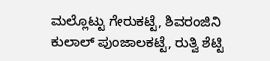ಮಲ್ಲೊಟ್ಟು ಗೇರುಕಟ್ಟೆ, ಶಿವರಂಜಿನಿ ಕುಲಾಲ್ ಪುಂಜಾಲಕಟ್ಟೆ, ರುತ್ವಿ ಶೆಟ್ಟಿ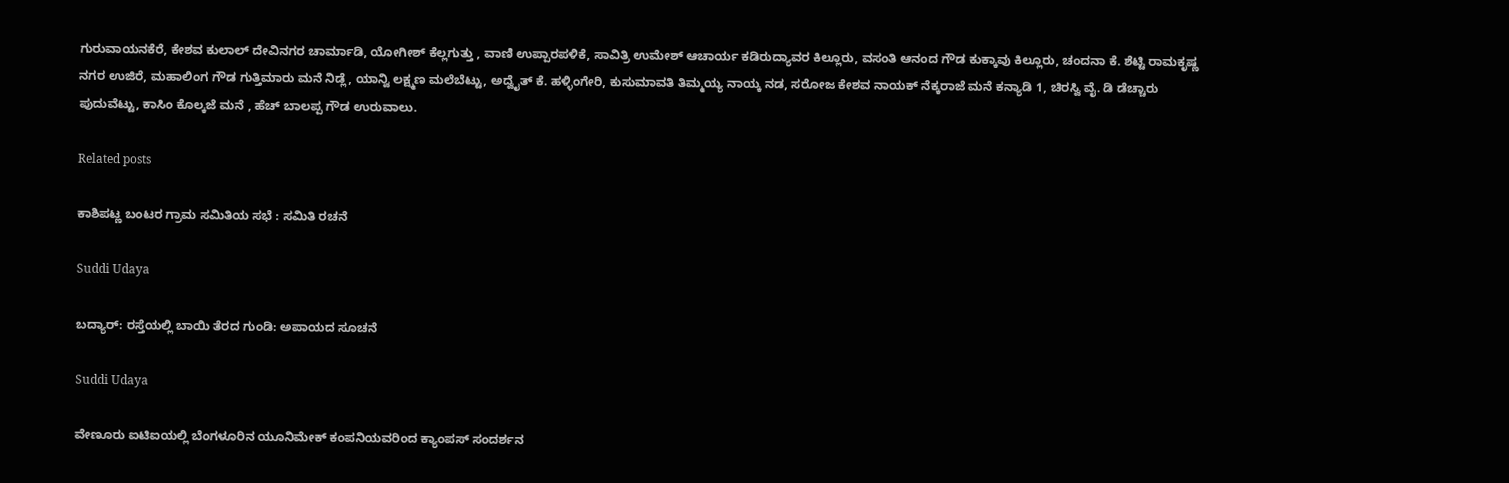ಗುರುವಾಯನಕೆರೆ, ಕೇಶವ ಕುಲಾಲ್ ದೇವಿನಗರ ಚಾರ್ಮಾಡಿ, ಯೋಗೀಶ್ ಕೆಲ್ಲಗುತ್ತು , ವಾಣಿ ಉಪ್ಪಾರಪಳಿಕೆ, ಸಾವಿತ್ರಿ ಉಮೇಶ್ ಆಚಾರ್ಯ ಕಡಿರುದ್ಯಾವರ ಕಿಲ್ಲೂರು, ವಸಂತಿ ಆನಂದ ಗೌಡ ಕುಕ್ಕಾವು ಕಿಲ್ಲೂರು, ಚಂದನಾ ಕೆ. ಶೆಟ್ಟಿ ರಾಮಕೃಷ್ಣ ನಗರ ಉಜಿರೆ, ಮಹಾಲಿಂಗ ಗೌಡ ಗುತ್ತಿಮಾರು ಮನೆ ನಿಡ್ಲೆ, ಯಾನ್ವಿ ಲಕ್ಷ್ಮಣ ಮಲೆಬೆಟ್ಟು, ಅದ್ವೈತ್ ಕೆ. ಹಳ್ಳಿಂಗೇರಿ, ಕುಸುಮಾವತಿ ತಿಮ್ಮಯ್ಯ ನಾಯ್ಕ ನಡ, ಸರೋಜ ಕೇಶವ ನಾಯಕ್ ನೆಕ್ಕರಾಜೆ ಮನೆ ಕನ್ಯಾಡಿ 1, ಚಿರಸ್ವಿ ವೈ. ಡಿ ಡೆಚ್ಚಾರು ಪುದುವೆಟ್ಟು, ಕಾಸಿಂ ಕೊಲ್ಕಜೆ ಮನೆ , ಹೆಚ್ ಬಾಲಪ್ಪ ಗೌಡ ಉರುವಾಲು.

Related posts

ಕಾಶಿಪಟ್ಣ ಬಂಟರ ಗ್ರಾಮ ಸಮಿತಿಯ ಸಭೆ : ಸಮಿತಿ ರಚನೆ

Suddi Udaya

ಬದ್ಯಾರ್: ರಸ್ತೆಯಲ್ಲಿ ಬಾಯಿ ತೆರದ ಗುಂಡಿ: ಅಪಾಯದ ಸೂಚನೆ

Suddi Udaya

ವೇಣೂರು ಐಟಿಐಯಲ್ಲಿ ಬೆಂಗಳೂರಿನ ಯೂನಿಮೇಕ್ ಕಂಪನಿಯವರಿಂದ ಕ್ಯಾಂಪಸ್ ಸಂದರ್ಶನ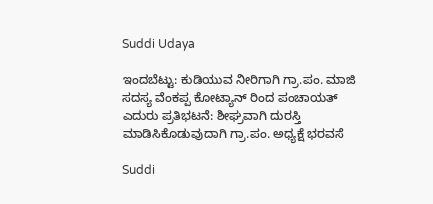Suddi Udaya

ಇಂದಬೆಟ್ಟು: ಕುಡಿಯುವ ನೀರಿಗಾಗಿ ಗ್ರಾ.ಪಂ. ಮಾಜಿ ಸದಸ್ಯ ವೆಂಕಪ್ಪ ಕೋಟ್ಯಾನ್ ರಿಂದ ಪಂಚಾಯತ್ ಎದುರು ಪ್ರತಿಭಟನೆ: ಶೀಘ್ರವಾಗಿ ದುರಸ್ತಿ ಮಾಡಿಸಿಕೊಡುವುದಾಗಿ ಗ್ರಾ.ಪಂ. ಅಧ್ಯಕ್ಷೆ ಭರವಸೆ

Suddi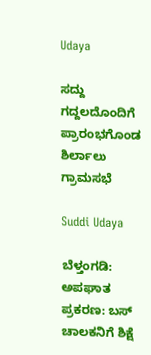Udaya

ಸದ್ದು ಗದ್ದಲದೊಂದಿಗೆ ಪ್ರಾರಂಭಗೊಂಡ ಶಿರ್ಲಾಲು ಗ್ರಾಮಸಭೆ

Suddi Udaya

ಬೆಳ್ತಂಗಡಿ: ಅಪಘಾತ ಪ್ರಕರಣ: ಬಸ್ ಚಾಲಕನಿಗೆ ಶಿಕ್ಷೆ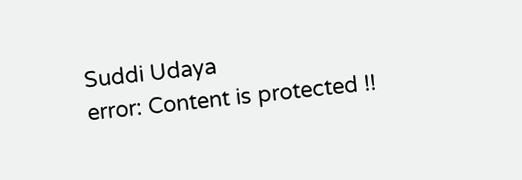Suddi Udaya
error: Content is protected !!